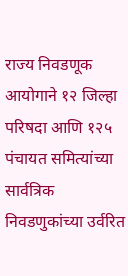राज्य निवडणूक आयोगाने १२ जिल्हा परिषदा आणि १२५ पंचायत समित्यांच्या सार्वत्रिक निवडणुकांच्या उर्वरित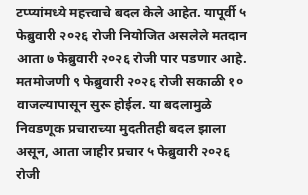टप्प्यांमध्ये महत्त्वाचे बदल केले आहेत. यापूर्वी ५ फेब्रुवारी २०२६ रोजी नियोजित असलेले मतदान आता ७ फेब्रुवारी २०२६ रोजी पार पडणार आहे. मतमोजणी ९ फेब्रुवारी २०२६ रोजी सकाळी १० वाजल्यापासून सुरू होईल. या बदलामुळे निवडणूक प्रचाराच्या मुदतीतही बदल झाला असून, आता जाहीर प्रचार ५ फेब्रुवारी २०२६ रोजी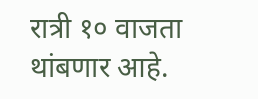रात्री १० वाजता थांबणार आहे.